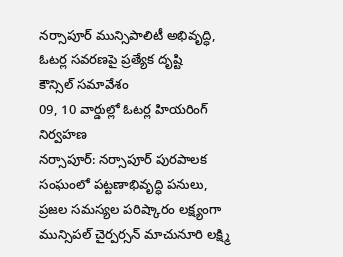నర్సాపూర్ మున్సిపాలిటీ అభివృద్ధి, ఓటర్ల సవరణపై ప్రత్యేక దృష్టి
కౌన్సిల్ సమావేశం
09, 10 వార్డుల్లో ఓటర్ల హియరింగ్ నిర్వహణ
నర్సాపూర్: నర్సాపూర్ పురపాలక సంఘంలో పట్టణాభివృద్ధి పనులు, ప్రజల సమస్యల పరిష్కారం లక్ష్యంగా మున్సిపల్ చైర్పర్సన్ మాచునూరి లక్ష్మి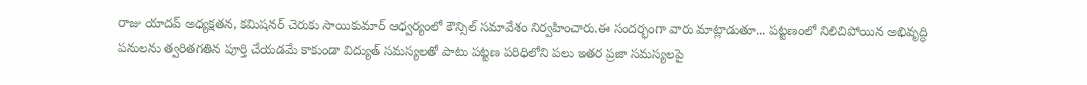రాజు యాదవ్ అధ్యక్షతన, కమిషనర్ చెరుకు సాయికుమార్ ఆధ్వర్యంలో కౌన్సిల్ సమావేశం నిర్వహించారు.ఈ సందర్భంగా వారు మాట్లాడుతూ... పట్టణంలో నిలిచిపోయిన అభివృద్ధి పనులను త్వరితగతిన పూర్తి చేయడమే కాకుండా విద్యుత్ సమస్యలతో పాటు పట్టణ పరిధిలోని పలు ఇతర ప్రజా సమస్యలపై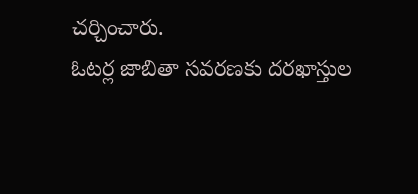చర్చించారు.
ఓటర్ల జాబితా సవరణకు దరఖాస్తుల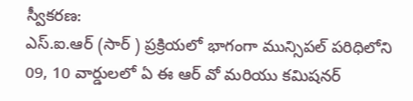స్వీకరణ:
ఎస్.ఐ.ఆర్ (సార్ ) ప్రక్రియలో భాగంగా మున్సిపల్ పరిధిలోని 09, 10 వార్డులలో ఏ ఈ ఆర్ వో మరియు కమిషనర్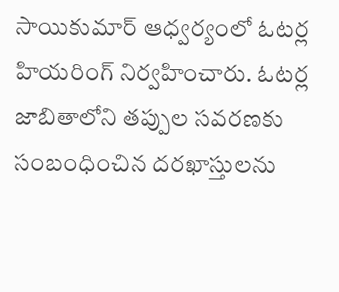సాయికుమార్ ఆధ్వర్యంలో ఓటర్ల హియరింగ్ నిర్వహించారు. ఓటర్ల జాబితాలోని తప్పుల సవరణకు సంబంధించిన దరఖాస్తులను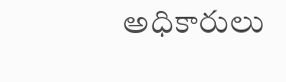అధికారులు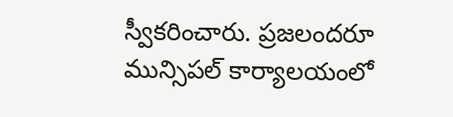స్వీకరించారు. ప్రజలందరూ మున్సిపల్ కార్యాలయంలో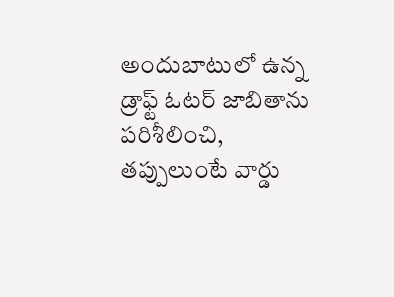అందుబాటులో ఉన్న డ్రాఫ్ట్ ఓటర్ జాబితాను పరిశీలించి, తప్పులుంటే వార్డు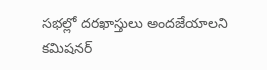సభల్లో దరఖాస్తులు అందజేయాలని కమిషనర్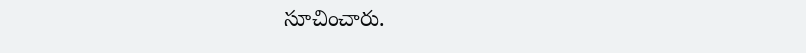సూచించారు.